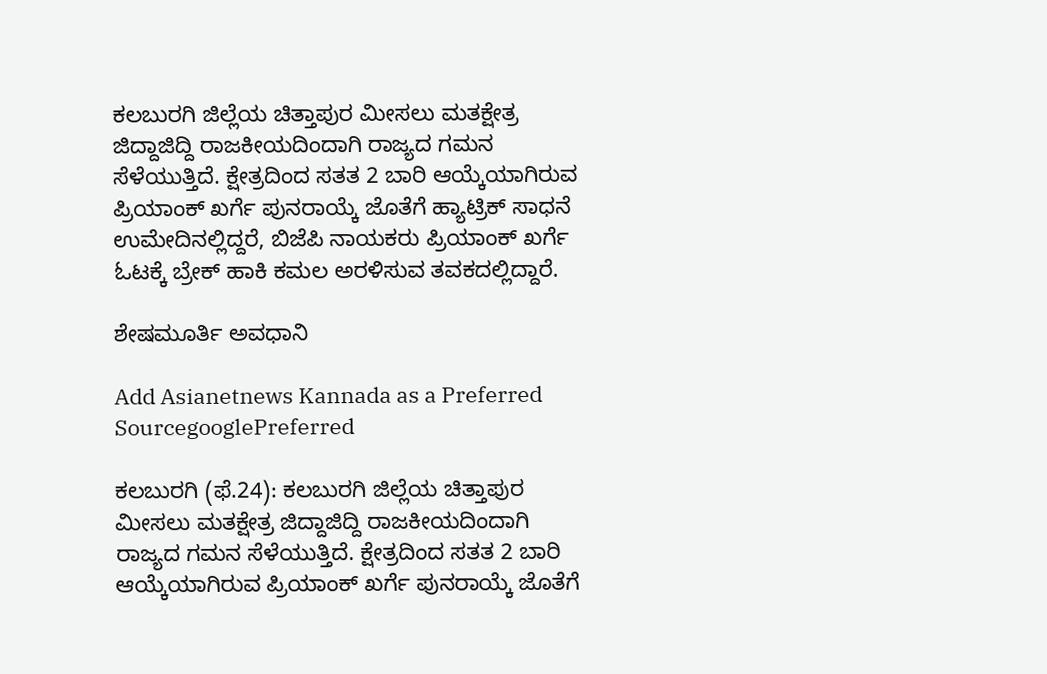ಕಲಬುರಗಿ ಜಿಲ್ಲೆಯ ಚಿತ್ತಾಪುರ ಮೀಸಲು ಮತಕ್ಷೇತ್ರ ಜಿದ್ದಾಜಿದ್ದಿ ರಾಜಕೀಯದಿಂದಾಗಿ ರಾಜ್ಯದ ಗಮನ ಸೆಳೆಯುತ್ತಿದೆ. ಕ್ಷೇತ್ರದಿಂದ ಸತತ 2 ಬಾರಿ ಆಯ್ಕೆಯಾಗಿರುವ ಪ್ರಿಯಾಂಕ್‌ ಖರ್ಗೆ ಪುನರಾಯ್ಕೆ ಜೊತೆಗೆ ಹ್ಯಾಟ್ರಿಕ್‌ ಸಾಧನೆ ಉಮೇದಿನಲ್ಲಿದ್ದರೆ, ಬಿಜೆಪಿ ನಾಯಕರು ಪ್ರಿಯಾಂಕ್‌ ಖರ್ಗೆ ಓಟಕ್ಕೆ ಬ್ರೇಕ್‌ ಹಾಕಿ ಕಮಲ ಅರಳಿಸುವ ತವಕದಲ್ಲಿದ್ದಾರೆ.

ಶೇಷಮೂರ್ತಿ ಅವಧಾನಿ

Add Asianetnews Kannada as a Preferred SourcegooglePreferred

ಕಲಬುರಗಿ (ಫೆ.24): ಕಲಬುರಗಿ ಜಿಲ್ಲೆಯ ಚಿತ್ತಾಪುರ ಮೀಸಲು ಮತಕ್ಷೇತ್ರ ಜಿದ್ದಾಜಿದ್ದಿ ರಾಜಕೀಯದಿಂದಾಗಿ ರಾಜ್ಯದ ಗಮನ ಸೆಳೆಯುತ್ತಿದೆ. ಕ್ಷೇತ್ರದಿಂದ ಸತತ 2 ಬಾರಿ ಆಯ್ಕೆಯಾಗಿರುವ ಪ್ರಿಯಾಂಕ್‌ ಖರ್ಗೆ ಪುನರಾಯ್ಕೆ ಜೊತೆಗೆ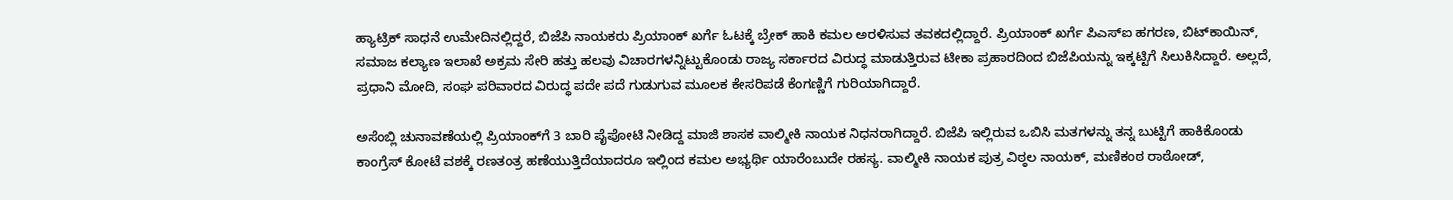ಹ್ಯಾಟ್ರಿಕ್‌ ಸಾಧನೆ ಉಮೇದಿನಲ್ಲಿದ್ದರೆ, ಬಿಜೆಪಿ ನಾಯಕರು ಪ್ರಿಯಾಂಕ್‌ ಖರ್ಗೆ ಓಟಕ್ಕೆ ಬ್ರೇಕ್‌ ಹಾಕಿ ಕಮಲ ಅರಳಿಸುವ ತವಕದಲ್ಲಿದ್ದಾರೆ. ಪ್ರಿಯಾಂಕ್‌ ಖರ್ಗೆ ಪಿಎಸ್‌ಐ ಹಗರಣ, ಬಿಟ್‌ಕಾಯಿನ್‌, ಸಮಾಜ ಕಲ್ಯಾಣ ಇಲಾಖೆ ಅಕ್ರಮ ಸೇರಿ ಹತ್ತು ಹಲವು ವಿಚಾರಗಳನ್ನಿಟ್ಟುಕೊಂಡು ರಾಜ್ಯ ಸರ್ಕಾರದ ವಿರುದ್ಧ ಮಾಡುತ್ತಿರುವ ಟೀಕಾ ಪ್ರಹಾರದಿಂದ ಬಿಜೆಪಿಯನ್ನು ಇಕ್ಕಟ್ಟಿಗೆ ಸಿಲುಕಿಸಿದ್ದಾರೆ. ಅಲ್ಲದೆ, ಪ್ರಧಾನಿ ಮೋದಿ, ಸಂಘ ಪರಿವಾರದ ವಿರುದ್ಧ ಪದೇ ಪದೆ ಗುಡುಗುವ ಮೂಲಕ ಕೇಸರಿಪಡೆ ಕೆಂಗಣ್ಣಿಗೆ ಗುರಿಯಾಗಿದ್ದಾರೆ.

ಅಸೆಂಬ್ಲಿ ಚುನಾವಣೆಯಲ್ಲಿ ಪ್ರಿಯಾಂಕ್‌ಗೆ 3 ಬಾರಿ ಪೈಪೋಟಿ ನೀಡಿದ್ದ ಮಾಜಿ ಶಾಸಕ ವಾಲ್ಮೀಕಿ ನಾಯಕ ನಿಧನರಾಗಿದ್ದಾರೆ. ಬಿಜೆಪಿ ಇಲ್ಲಿರುವ ಒಬಿಸಿ ಮತಗಳನ್ನು ತನ್ನ ಬುಟ್ಟಿಗೆ ಹಾಕಿಕೊಂಡು ಕಾಂಗ್ರೆಸ್‌ ಕೋಟೆ ವಶಕ್ಕೆ ರಣತಂತ್ರ ಹಣೆಯುತ್ತಿದೆಯಾದರೂ ಇಲ್ಲಿಂದ ಕಮಲ ಅಭ್ಯರ್ಥಿ ಯಾರೆಂಬುದೇ ರಹಸ್ಯ. ವಾಲ್ಮೀಕಿ ನಾಯಕ ಪುತ್ರ ವಿಠ್ಠಲ ನಾಯಕ್‌, ಮಣಿಕಂಠ ರಾಠೋಡ್‌,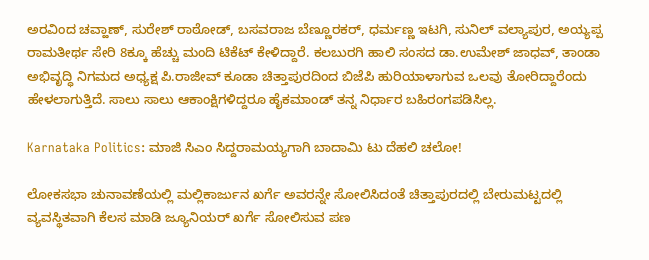ಅರವಿಂದ ಚವ್ಹಾಣ್‌, ಸುರೇಶ್‌ ರಾಠೋಡ್‌, ಬಸವರಾಜ ಬೆಣ್ಣೂರಕರ್‌, ಧರ್ಮಣ್ಣ ಇಟಗಿ, ಸುನಿಲ್‌ ವಲ್ಯಾಪುರ, ಅಯ್ಯಪ್ಪ ರಾಮತೀರ್ಥ ಸೇರಿ 8ಕ್ಕೂ ಹೆಚ್ಚು ಮಂದಿ ಟಿಕೆಟ್‌ ಕೇಳಿದ್ದಾರೆ. ಕಲಬುರಗಿ ಹಾಲಿ ಸಂಸದ ಡಾ.ಉಮೇಶ್‌ ಜಾಧವ್‌, ತಾಂಡಾ ಅಭಿವೃದ್ಧಿ ನಿಗಮದ ಅಧ್ಯಕ್ಷ ಪಿ.ರಾಜೀವ್‌ ಕೂಡಾ ಚಿತ್ತಾಪುರದಿಂದ ಬಿಜೆಪಿ ಹುರಿಯಾಳಾಗುವ ಒಲವು ತೋರಿದ್ದಾರೆಂದು ಹೇಳಲಾಗುತ್ತಿದೆ. ಸಾಲು ಸಾಲು ಆಕಾಂಕ್ಷಿಗಳಿದ್ದರೂ ಹೈಕಮಾಂಡ್‌ ತನ್ನ ನಿರ್ಧಾರ ಬಹಿರಂಗಪಡಿಸಿಲ್ಲ.

Karnataka Politics: ಮಾಜಿ ಸಿಎಂ ಸಿದ್ದರಾಮಯ್ಯಗಾಗಿ ಬಾದಾಮಿ ಟು ದೆಹಲಿ ಚಲೋ!

ಲೋಕಸಭಾ ಚುನಾವಣೆಯಲ್ಲಿ ಮಲ್ಲಿಕಾರ್ಜುನ ಖರ್ಗೆ ಅವರನ್ನೇ ಸೋಲಿಸಿದಂತೆ ಚಿತ್ತಾಪುರದಲ್ಲಿ ಬೇರುಮಟ್ಟದಲ್ಲಿ ವ್ಯವಸ್ಥಿತವಾಗಿ ಕೆಲಸ ಮಾಡಿ ಜ್ಯೂನಿಯರ್‌ ಖರ್ಗೆ ಸೋಲಿಸುವ ಪಣ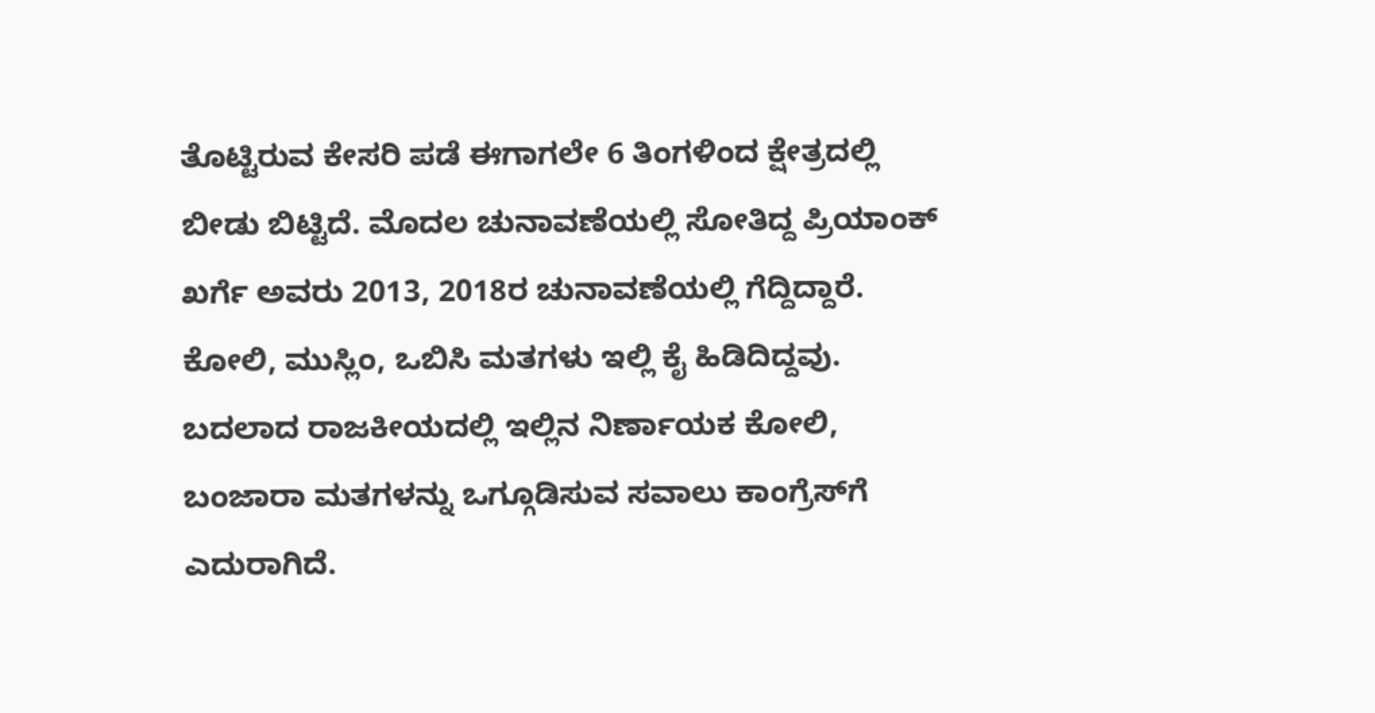ತೊಟ್ಟಿರುವ ಕೇಸರಿ ಪಡೆ ಈಗಾಗಲೇ 6 ತಿಂಗಳಿಂದ ಕ್ಷೇತ್ರದಲ್ಲಿ ಬೀಡು ಬಿಟ್ಟಿದೆ. ಮೊದಲ ಚುನಾವಣೆಯಲ್ಲಿ ಸೋತಿದ್ದ ಪ್ರಿಯಾಂಕ್‌ ಖರ್ಗೆ ಅವರು 2013, 2018ರ ಚುನಾವಣೆಯಲ್ಲಿ ಗೆದ್ದಿದ್ದಾರೆ. ಕೋಲಿ, ಮುಸ್ಲಿಂ, ಒಬಿಸಿ ಮತಗಳು ಇಲ್ಲಿ ಕೈ ಹಿಡಿದಿದ್ದವು. ಬದಲಾದ ರಾಜಕೀಯದಲ್ಲಿ ಇಲ್ಲಿನ ನಿರ್ಣಾಯಕ ಕೋಲಿ, ಬಂಜಾರಾ ಮತಗಳನ್ನು ಒಗ್ಗೂಡಿಸುವ ಸವಾಲು ಕಾಂಗ್ರೆಸ್‌ಗೆ ಎದುರಾಗಿದೆ.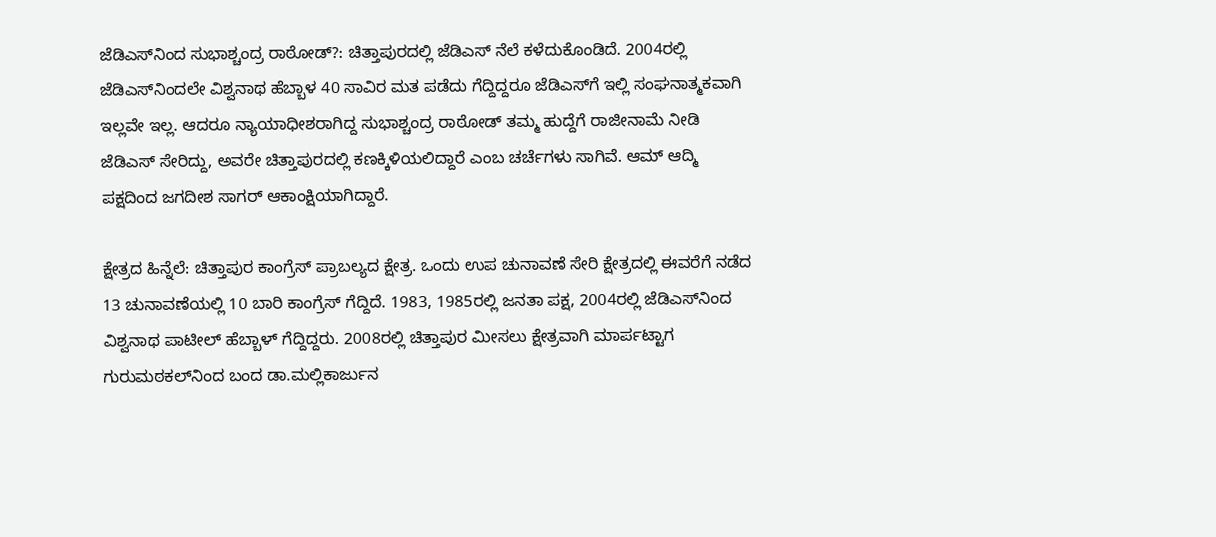ಜೆಡಿಎಸ್‌ನಿಂದ ಸುಭಾಶ್ಚಂದ್ರ ರಾಠೋಡ್‌?: ಚಿತ್ತಾಪುರದಲ್ಲಿ ಜೆಡಿಎಸ್‌ ನೆಲೆ ಕಳೆದುಕೊಂಡಿದೆ. 2004ರಲ್ಲಿ ಜೆಡಿಎಸ್‌ನಿಂದಲೇ ವಿಶ್ವನಾಥ ಹೆಬ್ಬಾಳ 40 ಸಾವಿರ ಮತ ಪಡೆದು ಗೆದ್ದಿದ್ದರೂ ಜೆಡಿಎಸ್‌ಗೆ ಇಲ್ಲಿ ಸಂಘನಾತ್ಮಕವಾಗಿ ಇಲ್ಲವೇ ಇಲ್ಲ. ಆದರೂ ನ್ಯಾಯಾಧೀಶರಾಗಿದ್ದ ಸುಭಾಶ್ಚಂದ್ರ ರಾಠೋಡ್‌ ತಮ್ಮ ಹುದ್ದೆಗೆ ರಾಜೀನಾಮೆ ನೀಡಿ ಜೆಡಿಎಸ್‌ ಸೇರಿದ್ದು, ಅವರೇ ಚಿತ್ತಾಪುರದಲ್ಲಿ ಕಣಕ್ಕಿಳಿಯಲಿದ್ದಾರೆ ಎಂಬ ಚರ್ಚೆಗಳು ಸಾಗಿವೆ. ಆಮ್‌ ಆದ್ಮಿ ಪಕ್ಷದಿಂದ ಜಗದೀಶ ಸಾಗರ್‌ ಆಕಾಂಕ್ಷಿಯಾಗಿದ್ದಾರೆ.

ಕ್ಷೇತ್ರದ ಹಿನ್ನೆಲೆ: ಚಿತ್ತಾಪುರ ಕಾಂಗ್ರೆಸ್‌ ಪ್ರಾಬಲ್ಯದ ಕ್ಷೇತ್ರ. ಒಂದು ಉಪ ಚುನಾವಣೆ ಸೇರಿ ಕ್ಷೇತ್ರದಲ್ಲಿ ಈವರೆಗೆ ನಡೆದ 13 ಚುನಾವಣೆಯಲ್ಲಿ 10 ಬಾರಿ ಕಾಂಗ್ರೆಸ್‌ ಗೆದ್ದಿದೆ. 1983, 1985ರಲ್ಲಿ ಜನತಾ ಪಕ್ಷ, 2004ರಲ್ಲಿ ಜೆಡಿಎಸ್‌ನಿಂದ ವಿಶ್ವನಾಥ ಪಾಟೀಲ್‌ ಹೆಬ್ಬಾಳ್‌ ಗೆದ್ದಿದ್ದರು. 2008ರಲ್ಲಿ ಚಿತ್ತಾಪುರ ಮೀಸಲು ಕ್ಷೇತ್ರವಾಗಿ ಮಾರ್ಪಟ್ಟಾಗ ಗುರುಮಠಕಲ್‌ನಿಂದ ಬಂದ ಡಾ.ಮಲ್ಲಿಕಾರ್ಜುನ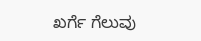ಖರ್ಗೆ ಗೆಲುವು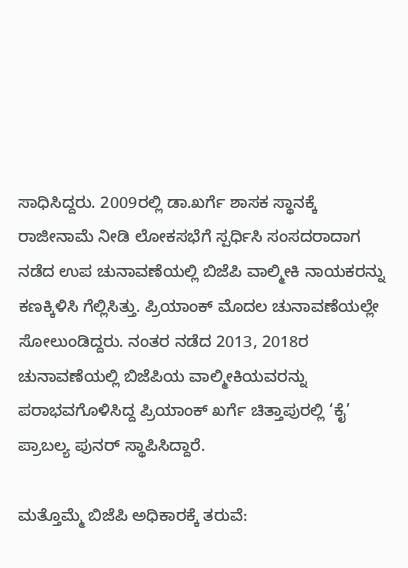ಸಾಧಿಸಿದ್ದರು. 2009ರಲ್ಲಿ ಡಾ.ಖರ್ಗೆ ಶಾಸಕ ಸ್ಥಾನಕ್ಕೆ ರಾಜೀನಾಮೆ ನೀಡಿ ಲೋಕಸಭೆಗೆ ಸ್ಪರ್ಧಿಸಿ ಸಂಸದರಾದಾಗ ನಡೆದ ಉಪ ಚುನಾವಣೆಯಲ್ಲಿ ಬಿಜೆಪಿ ವಾಲ್ಮೀಕಿ ನಾಯಕರನ್ನು ಕಣಕ್ಕಿಳಿಸಿ ಗೆಲ್ಲಿಸಿತ್ತು. ಪ್ರಿಯಾಂಕ್‌ ಮೊದಲ ಚುನಾವಣೆಯಲ್ಲೇ ಸೋಲುಂಡಿದ್ದರು. ನಂತರ ನಡೆದ 2013, 2018ರ ಚುನಾವಣೆಯಲ್ಲಿ ಬಿಜೆಪಿಯ ವಾಲ್ಮೀಕಿಯವರನ್ನು ಪರಾಭವಗೊಳಿಸಿದ್ದ ಪ್ರಿಯಾಂಕ್‌ ಖರ್ಗೆ ಚಿತ್ತಾಪುರಲ್ಲಿ ‘ಕೈ’ ಪ್ರಾಬಲ್ಯ ಪುನರ್‌ ಸ್ಥಾಪಿಸಿದ್ದಾರೆ.

ಮತ್ತೊಮ್ಮೆ ಬಿಜೆಪಿ ಅಧಿಕಾರಕ್ಕೆ ತರುವೆ: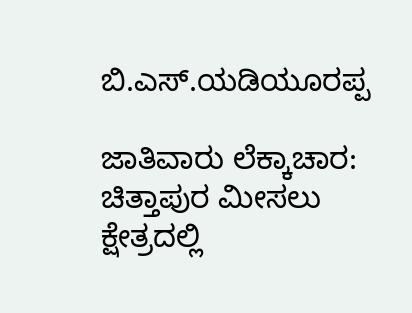ಬಿ.ಎಸ್‌.ಯಡಿಯೂರಪ್ಪ

ಜಾತಿವಾರು ಲೆಕ್ಕಾಚಾರ: ಚಿತ್ತಾಪುರ ಮೀಸಲು ಕ್ಷೇತ್ರದಲ್ಲಿ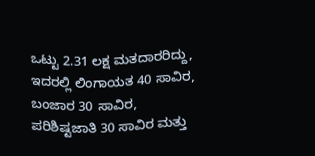ಒಟ್ಟು 2.31 ಲಕ್ಷ ಮತದಾರರಿದ್ದು, ಇದರಲ್ಲಿ ಲಿಂಗಾಯತ 40 ಸಾವಿರ, ಬಂಜಾರ 30 ಸಾವಿರ, ಪರಿಶಿಷ್ಟಜಾತಿ 30 ಸಾವಿರ ಮತ್ತು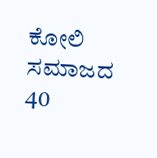ಕೋಲಿ ಸಮಾಜದ 40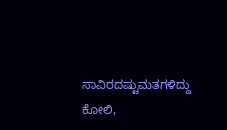ಸಾವಿರದಷ್ಟುಮತಗಳಿದ್ದು ಕೋಲಿ,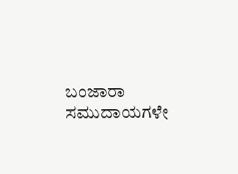ಬಂಜಾರಾ ಸಮುದಾಯಗಳೇ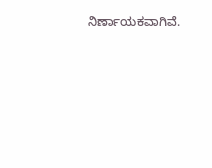ನಿರ್ಣಾಯಕವಾಗಿವೆ.